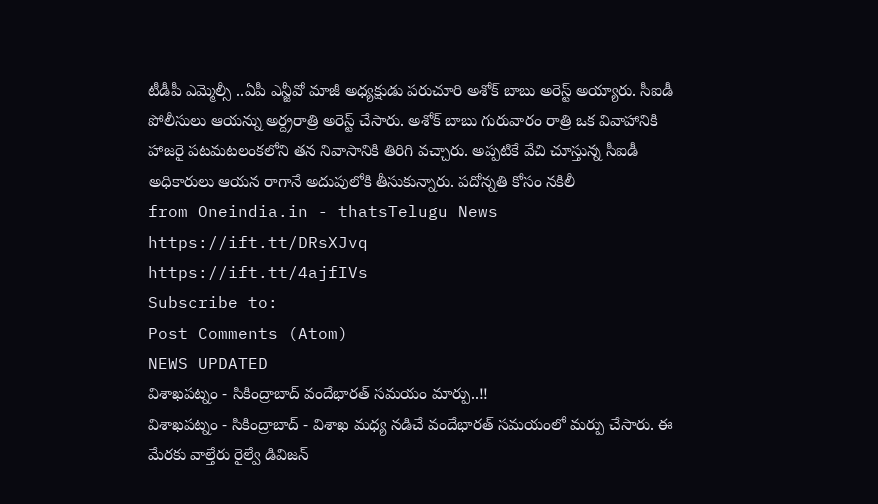టీడీపీ ఎమ్మెల్సీ ..ఏపీ ఎన్జీవో మాజీ అధ్యక్షుడు పరుచూరి అశోక్ బాబు అరెస్ట్ అయ్యారు. సీఐడీ పోలీసులు ఆయన్ను అర్ద్రరాత్రి అరెస్ట్ చేసారు. అశోక్ బాబు గురువారం రాత్రి ఒక వివాహానికి హాజరై పటమటలంకలోని తన నివాసానికి తిరిగి వచ్చారు. అప్పటికే వేచి చూస్తున్న సీఐడీ అధికారులు ఆయన రాగానే అదుపులోకి తీసుకున్నారు. పదోన్నతి కోసం నకిలీ
from Oneindia.in - thatsTelugu News https://ift.tt/DRsXJvq
https://ift.tt/4ajfIVs
Subscribe to:
Post Comments (Atom)
NEWS UPDATED
విశాఖపట్నం - సికింద్రాబాద్ వందేభారత్ సమయం మార్పు..!!
విశాఖపట్నం - సికింద్రాబాద్ - విశాఖ మధ్య నడిచే వందేభారత్ సమయంలో మర్పు చేసారు. ఈ మేరకు వాల్తేరు రైల్వే డివిజన్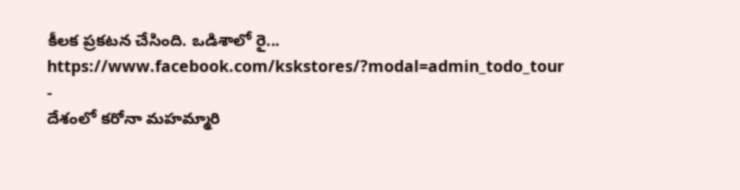కీలక ప్రకటన చేసింది. ఒడిశాలో రై...
https://www.facebook.com/kskstores/?modal=admin_todo_tour
-
దేశంలో కరోనా మహమ్మారి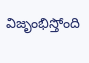విజృంభిస్తోంది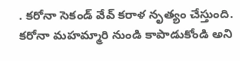. కరోనా సెకండ్ వేవ్ కరాళ నృత్యం చేస్తుంది. కరోనా మహమ్మారి నుండి కాపాడుకోండి అని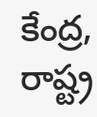కేంద్ర, రాష్ట్ర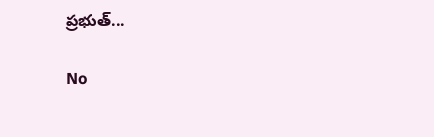ప్రభుత్...

No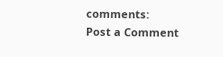comments:
Post a Comment